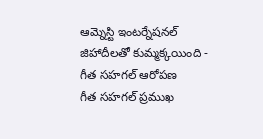ఆమ్నెస్టి ఇంటర్నేషనల్ జిహాదీలతో కుమ్మక్కయింది - గీత సహగల్ ఆరోపణ
గీత సహగల్ ప్రముఖ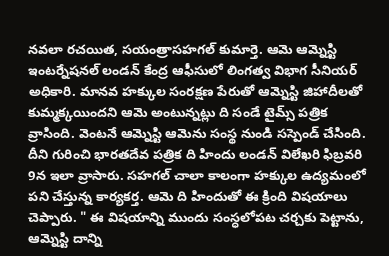నవలా రచయిత, సయంత్రాసహగల్ కుమార్తె. ఆమె ఆమ్నెస్టి ఇంటర్నేషనల్ లండన్ కేంద్ర ఆఫీసులో లింగత్వ విభాగ సీనియర్ అధికారి. మానవ హక్కుల సంరక్షణ పేరుతో ఆమ్నెస్టి జిహాదీలతో కుమ్మక్కయిందని ఆమె అంటున్నట్లు ది సండే టైమ్స్ పత్రిక వ్రాసింది. వెంటనే ఆమ్నెస్టి ఆమెను సంస్థ నుండి సస్పెండ్ చేసింది.
దీని గురించి భారతదేవ పత్రిక ది హిందు లండన్ విలేఖరి ఫిబ్రవరి 9న ఇలా వ్రాసారు. సహగల్ చాలా కాలంగా హక్కుల ఉద్యమంలో పని చేస్తున్న కార్యకర్త. ఆమె ది హిందుతో ఈ క్రింది విషయాలు చెప్పారు. " ఈ విషయాన్ని ముందు సంస్ధలోపట చర్చకు పెట్టాను, ఆమ్నెస్టి దాన్ని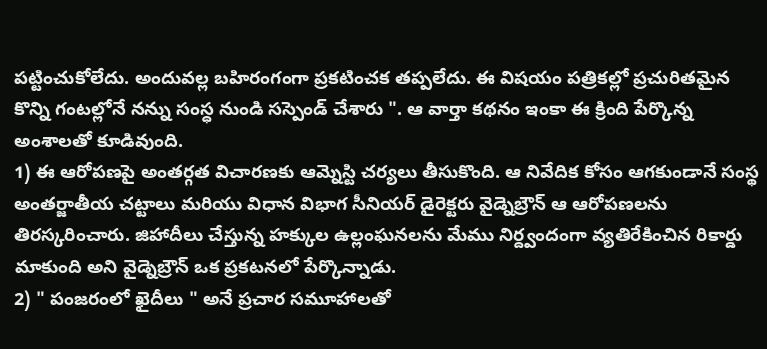పట్టించుకోలేదు. అందువల్ల బహిరంగంగా ప్రకటించక తప్పలేదు. ఈ విషయం పత్రికల్లో ప్రచురితమైన కొన్ని గంటల్లోనే నన్ను సంస్ధ నుండి సస్పెండ్ చేశారు ". ఆ వార్తా కథనం ఇంకా ఈ క్రింది పేర్కొన్న అంశాలతో కూడివుంది.
1) ఈ ఆరోపణపై అంతర్గత విచారణకు ఆమ్నెస్టి చర్యలు తీసుకొంది. ఆ నివేదిక కోసం ఆగకుండానే సంస్థ అంతర్జాతీయ చట్టాలు మరియు విధాన విభాగ సీనియర్ డైరెక్టరు వైడ్నెబ్రౌన్ ఆ ఆరోపణలను తిరస్కరించారు. జిహాదీలు చేస్తున్న హక్కుల ఉల్లంఘనలను మేము నిర్ద్వందంగా వ్యతిరేకించిన రికార్డు మాకుంది అని వైడ్నెబ్రౌన్ ఒక ప్రకటనలో పేర్కొన్నాడు.
2) " పంజరంలో ఖైదీలు " అనే ప్రచార సమూహాలతో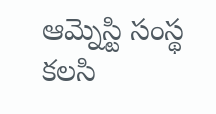ఆమ్నెస్టి సంస్థ కలసి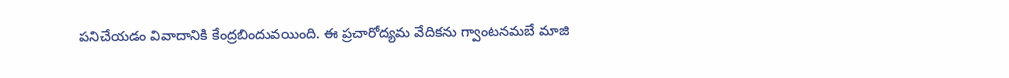పనిచేయడం వివాదానికి కేంద్రబిందువయింది. ఈ ప్రచారోద్యమ వేదికను గ్వాంటనమబే మాజి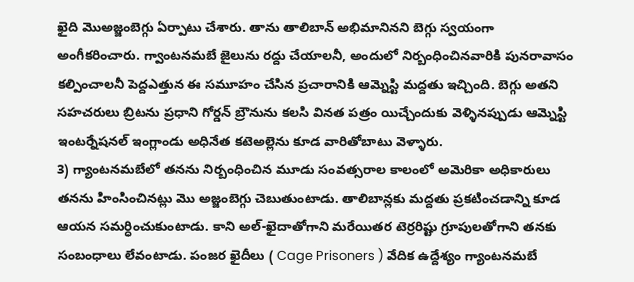ఖైది మొఅజ్జంబెగ్గు ఏర్పాటు చేశారు. తాను తాలిబాన్ అభిమానినని బెగ్గు స్వయంగా అంగీకరించారు. గ్వాంటనమబే జైలును రద్దు చేయాలనీ, అందులో నిర్బంధించినవారికి పునరావాసం కల్పించాలనీ పెద్దఎత్తున ఈ సమూహం చేసిన ప్రచారానికి ఆమ్నెస్టి మద్దతు ఇచ్చింది. బెగ్గు అతని సహచరులు బ్రిటను ప్రధాని గోర్డన్ బ్రౌనును కలసి వినత పత్రం యిచ్చేందుకు వెళ్ళినప్పుడు ఆమ్నెస్టి ఇంటర్నేషనల్ ఇంగ్లాండు అధినేత కటెఅల్లెను కూడ వారితోబాటు వెళ్ళారు.
3) గ్యాంటనమబేలో తనను నిర్బంధించిన మూడు సంవత్సరాల కాలంలో అమెరికా అధికారులు తనను హింసించినట్లు మొ అజ్జంబెగ్గు చెబుతుంటాడు. తాలిబాన్లకు మద్దతు ప్రకటించడాన్ని కూడ ఆయన సమర్ధించుకుంటాడు. కాని అల్-ఖైదాతోగాని మరేయితర టెర్రరిష్టు గ్రూపులతోగాని తనకు సంబంధాలు లేవంటాడు. పంజర ఖైదీలు ( Cage Prisoners ) వేదిక ఉద్దేశ్యం గ్యాంటనమబే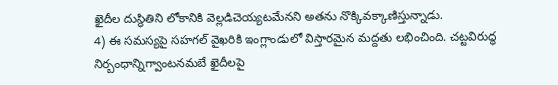ఖైదీల దుస్థితిని లోకానికి వెల్లడిచెయ్యటమేనని అతను నొక్కివక్కాణిస్తున్నాడు.
4) ఈ సమస్యపై సహగల్ వైఖరికి ఇంగ్లాండులో విస్తారమైన మద్దతు లభించింది. చట్టవిరుద్ధ నిర్బంధాన్నిగ్వాంటనమబే ఖైదీలపై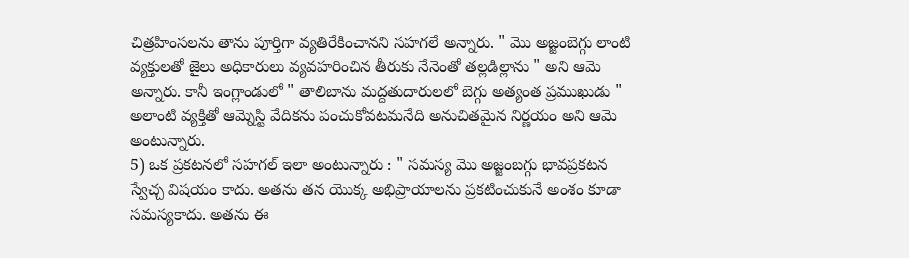చిత్రహింసలను తాను పూర్తిగా వ్యతిరేకించానని సహగలే అన్నారు. " మొ అజ్జంబెగ్గు లాంటి వ్యక్తులతో జైలు అధికారులు వ్యవహరించిన తీరుకు నేనెంతో తల్లడిల్లాను " అని ఆమె అన్నారు. కానీ ఇంగ్లాండులో " తాలిబాను మద్దతుదారులలో బెగ్గు అత్యంత ప్రముఖుడు " అలాంటి వ్యక్తితో ఆమ్నెస్టి వేదికను పంచుకోవటమనేది అనుచితమైన నిర్ణయం అని ఆమె అంటున్నారు.
5) ఒక ప్రకటనలో సహగల్ ఇలా అంటున్నారు : " సమస్య మొ అజ్జంబగ్గు భావప్రకటన స్వేచ్చ విషయం కాదు. అతను తన యొక్క అభిప్రాయాలను ప్రకటించుకునే అంశం కూడా సమస్యకాదు. అతను ఈ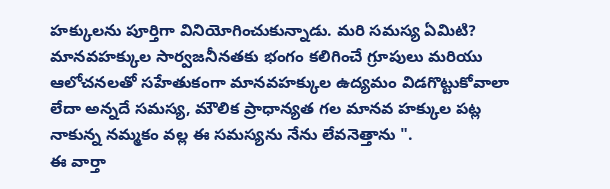హక్కులను పూర్తిగా వినియోగించుకున్నాడు. మరి సమస్య ఏమిటి? మానవహక్కుల సార్వజనీనతకు భంగం కలిగించే గ్రూపులు మరియు ఆలోచనలతో సహేతుకంగా మానవహక్కుల ఉద్యమం విడగొట్టుకోవాలా లేదా అన్నదే సమస్య, మౌలిక ప్రాధాన్యత గల మానవ హక్కుల పట్ల నాకున్న నమ్మకం వల్ల ఈ సమస్యను నేను లేవనెత్తాను ".
ఈ వార్తా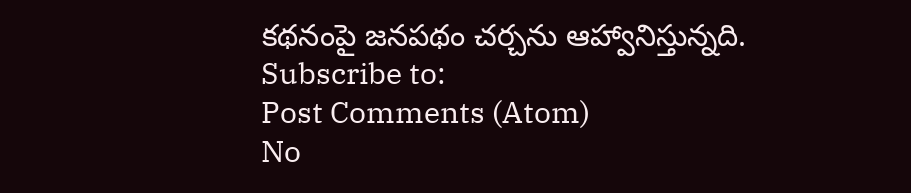కథనంపై జనపథం చర్చను ఆహ్వానిస్తున్నది.
Subscribe to:
Post Comments (Atom)
No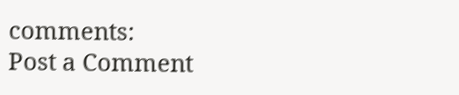comments:
Post a Comment